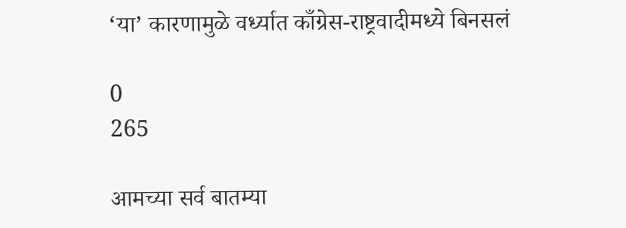‘या’ कारणामुळे वर्ध्यात काँग्रेस-राष्ट्रवादीमध्ये बिनसलं

0
265

आमच्या सर्व बातम्या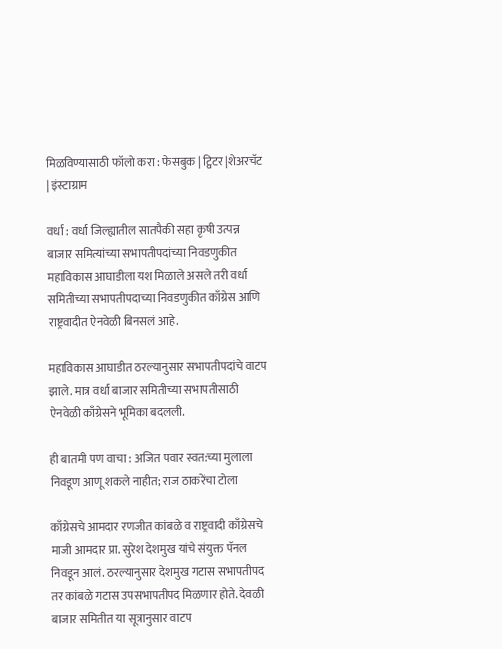मिळविण्यासाठी फॉलो करा : फेसबुक | ट्विटर |शेअरचॅट | इंस्टाग्राम

वर्धा : वर्धा जिल्ह्यातील सातपैकी सहा कृषी उत्पन्न बाजार समित्यांच्या सभापतीपदांच्या निवडणुकीत महाविकास आघाडीला यश मिळाले असले तरी वर्धा समितीच्या सभापतीपदाच्या निवडणुकीत काँग्रेस आणि राष्ट्रवादीत ऐनवेळी बिनसलं आहे.

महाविकास आघाडीत ठरल्यानुसार सभापतीपदांचे वाटप झाले. मात्र वर्धा बाजार समितीच्या सभापतीसाठी ऐनवेळी काँग्रेसने भूमिका बदलली.

ही बातमी पण वाचा : अजित पवार स्वत:च्या मुलाला निवडूण आणू शकले नाहीत; राज ठाकरेंचा टोला

काँग्रेसचे आमदार रणजीत कांबळे व राष्ट्रवादी काँग्रेसचे माजी आमदार प्रा. सुरेश देशमुख यांचे संयुक्त पॅनल निवडून आलं. ठरल्यानुसार देशमुख गटास सभापतीपद तर कांबळे गटास उपसभापतीपद मिळणार होते. देवळी बाजार समितीत या सूत्रानुसार वाटप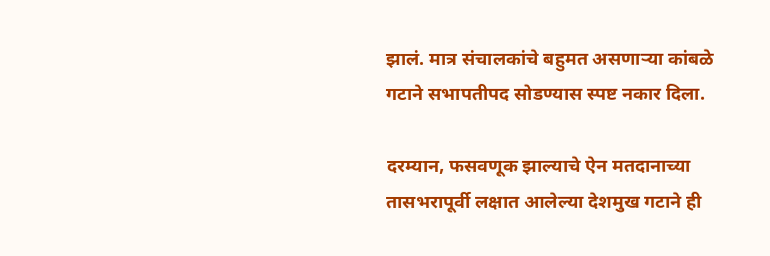झालं. मात्र संचालकांचे बहुमत असणाऱ्या कांबळे गटाने सभापतीपद सोडण्यास स्पष्ट नकार दिला.

दरम्यान, फसवणूक झाल्याचे ऐन मतदानाच्या तासभरापूर्वी लक्षात आलेल्या देशमुख गटाने ही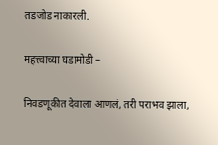तडजोड नाकारली.

महत्त्वाच्या घडामोडी –

निवडणूकीत देवाला आणलं, तरी पराभव झाला,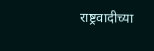राष्ट्रवादीच्या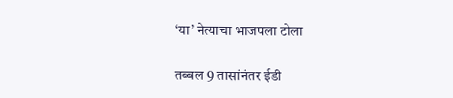‘या’ नेत्याचा भाजपला टोला

तब्बल 9 तासांनंतर ईडी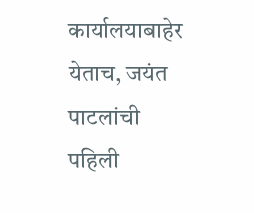कार्यालयाबाहेर येताच, जयंत पाटलांची पहिली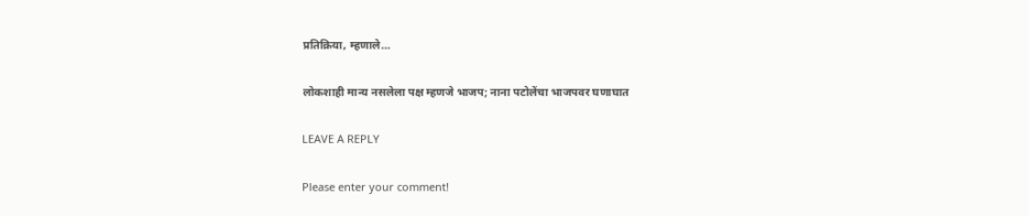प्रतिक्रिया, म्हणाले…

लोकशाही मान्य नसलेला पक्ष म्हणजे भाजप; नाना पटोलेंचा भाजपवर घणाघात

LEAVE A REPLY

Please enter your comment!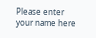Please enter your name here